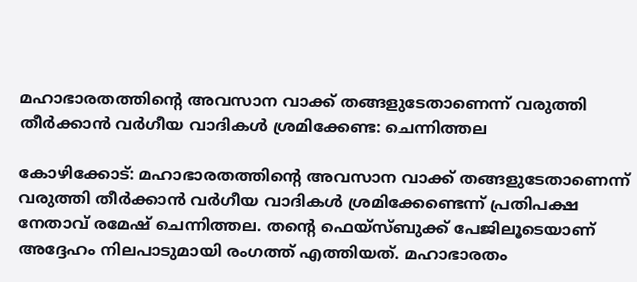മഹാഭാരതത്തിന്റെ അവസാന വാക്ക് തങ്ങളുടേതാണെന്ന് വരുത്തി തീര്‍ക്കാന്‍ വര്‍ഗീയ വാദികള്‍ ശ്രമിക്കേണ്ട: ചെന്നിത്തല

കോഴിക്കോട്: മഹാഭാരതത്തിന്റെ അവസാന വാക്ക് തങ്ങളുടേതാണെന്ന് വരുത്തി തീര്‍ക്കാന്‍ വര്‍ഗീയ വാദികള്‍ ശ്രമിക്കേണ്ടെന്ന് പ്രതിപക്ഷ നേതാവ് രമേഷ് ചെന്നിത്തല. തന്റെ ഫെയ്‌സ്ബുക്ക് പേജിലൂടെയാണ് അദ്ദേഹം നിലപാടുമായി രംഗത്ത് എത്തിയത്. മഹാഭാരതം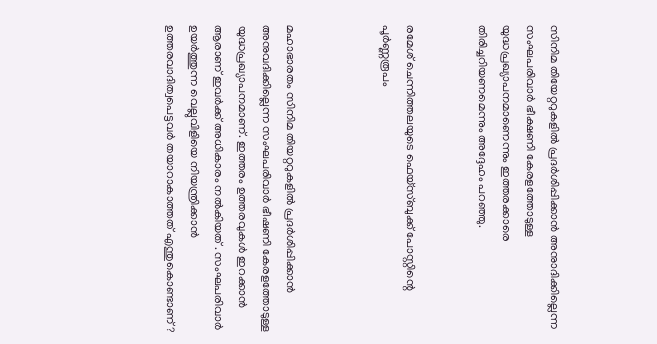സിനിമ തിയേറ്ററുകളില്‍ പ്രദര്‍ശിപ്പിക്കാന്‍ അനുാദിക്കില്ലെന്ന സംഘപരിവാര്‍ ഭീക്ഷണി കേരളത്തോടുള്ള യുദ്ധപ്രഖ്യാപനമാണെന്നും ഇത്തരക്കാരെ തിരിച്ചറിയണമെന്നും അദ്ദേഹം പറഞ്ഞു.


രമേശ് ചെന്നിത്തലയുടെ ഫെയ്‌സ്ബുക്ക് പോസ്റ്റിന്റെ പൂര്‍ണ്ണരൂപം



മഹാഭാരതം സിനിമ തിയറ്ററുകളില്‍ പ്രദര്‍ശിപ്പിക്കാന്‍ അനുവദിക്കില്ലെന്ന സംഘപരിവാര്‍ ഭീഷണി കേരളത്തോടുള്ള യുദ്ധപ്രഖ്യാപനമാണ്. ഇത്തരം ഉത്തരവുകള്‍ ഇറക്കാന്‍ ആരാണ് ഇവര്‍ക്ക് അധികാരം നല്‍കിയത് . സംഘപരിവാര്‍ ഉയര്‍ത്തുന്ന വെല്ലുവിളിയെ നിയന്ത്രിക്കാന്‍ ഉത്തരവാദിത്വപെട്ടവര്‍ തയാറാകാത്തത് എന്തുകൊണ്ടാണ് ?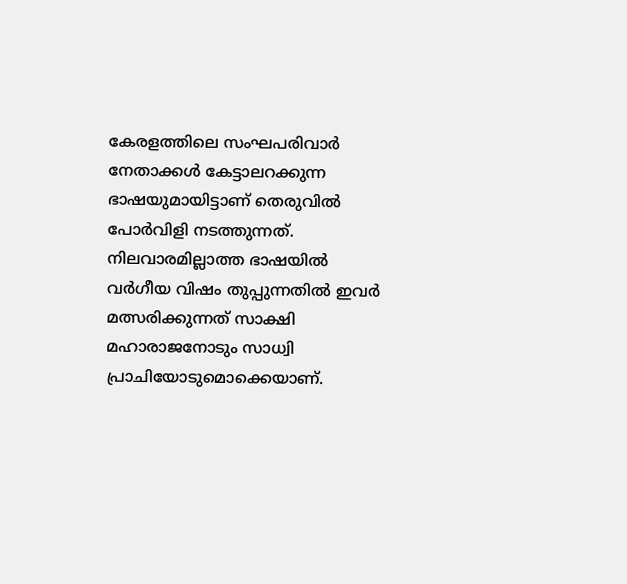കേരളത്തിലെ സംഘപരിവാര്‍ നേതാക്കള്‍ കേട്ടാലറക്കുന്ന ഭാഷയുമായിട്ടാണ് തെരുവില്‍ പോര്‍വിളി നടത്തുന്നത്. നിലവാരമില്ലാത്ത ഭാഷയില്‍ വര്‍ഗീയ വിഷം തുപ്പുന്നതില്‍ ഇവര്‍ മത്സരിക്കുന്നത് സാക്ഷി മഹാരാജനോടും സാധ്വി പ്രാചിയോടുമൊക്കെയാണ്.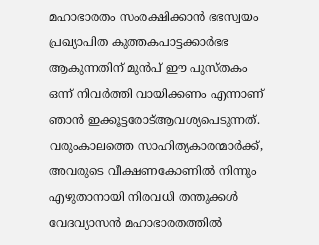മഹാഭാരതം സംരക്ഷിക്കാന്‍ ഭഭസ്വയം പ്രഖ്യാപിത കുത്തകപാട്ടക്കാര്‍ഭഭ ആകുന്നതിന് മുന്‍പ് ഈ പുസ്തകം ഒന്ന് നിവര്‍ത്തി വായിക്കണം എന്നാണ് ഞാന്‍ ഇക്കൂട്ടരോട്ആവശ്യപെടുന്നത്. വരുംകാലത്തെ സാഹിത്യകാരന്മാര്‍ക്ക്, അവരുടെ വീക്ഷണകോണില്‍ നിന്നും എഴുതാനായി നിരവധി തന്തുക്കള്‍ വേദവ്യാസന്‍ മഹാഭാരതത്തില്‍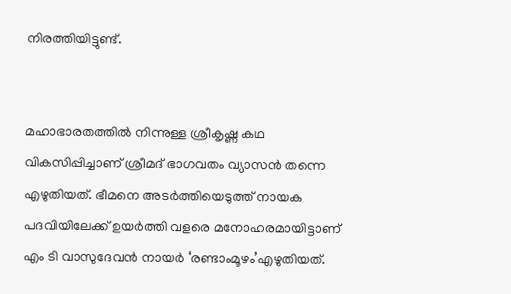നിരത്തിയിട്ടുണ്ട്.


മഹാഭാരതത്തില്‍ നിന്നുള്ള ശ്രീകൃഷ്ണ കഥ വികസിപ്പിച്ചാണ് ശ്രീമദ് ഭാഗവതം വ്യാസന്‍ തന്നെ എഴുതിയത്. ഭീമനെ അടര്‍ത്തിയെടുത്ത് നായക പദവിയിലേക്ക് ഉയര്‍ത്തി വളരെ മനോഹരമായിട്ടാണ് എം ടി വാസുദേവന്‍ നായര്‍ ‘രണ്ടാംമൂഴം’എഴുതിയത്.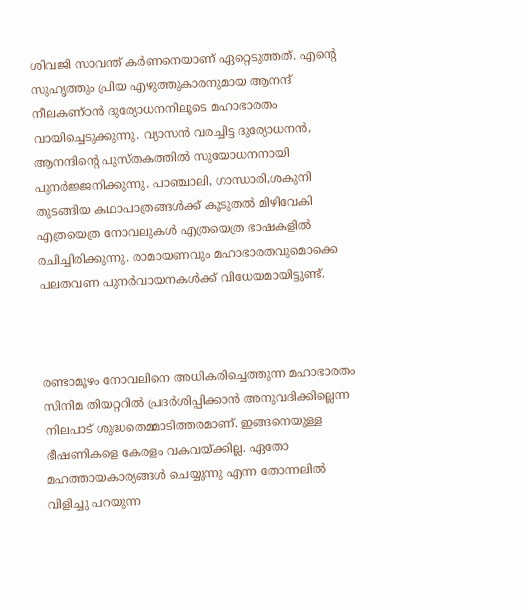ശിവജി സാവന്ത് കര്‍ണനെയാണ് ഏറ്റെടുത്തത്. എന്റെ സുഹൃത്തും പ്രിയ എഴുത്തുകാരനുമായ ആനന്ദ് നീലകണ്ഠന്‍ ദുര്യോധനനിലൂടെ മഹാഭാരതം വായിച്ചെടുക്കുന്നു. വ്യാസന്‍ വരച്ചിട്ട ദുര്യോധനന്‍, ആനന്ദിന്റെ പുസ്തകത്തില്‍ സുയോധനനായി പുനര്‍ജ്ജനിക്കുന്നു. പാഞ്ചാലി, ഗാന്ധാരി,ശകുനി തുടങ്ങിയ കഥാപാത്രങ്ങള്‍ക്ക് കൂടുതല്‍ മിഴിവേകി എത്രയെത്ര നോവലുകള്‍ എത്രയെത്ര ഭാഷകളില്‍ രചിച്ചിരിക്കുന്നു. രാമായണവും മഹാഭാരതവുമൊക്കെ പലതവണ പുനര്‍വായനകള്‍ക്ക് വിധേയമായിട്ടുണ്ട്.



രണ്ടാമൂഴം നോവലിനെ അധികരിച്ചെത്തുന്ന മഹാഭാരതം സിനിമ തിയറ്ററില്‍ പ്രദര്‍ശിപ്പിക്കാന്‍ അനുവദിക്കില്ലെന്ന നിലപാട് ശുദ്ധതെമ്മാടിത്തരമാണ്. ഇങ്ങനെയുള്ള ഭീഷണികളെ കേരളം വകവയ്ക്കില്ല. ഏതോ മഹത്തായകാര്യങ്ങള്‍ ചെയ്യുന്നു എന്ന തോന്നലില്‍ വിളിച്ചു പറയുന്ന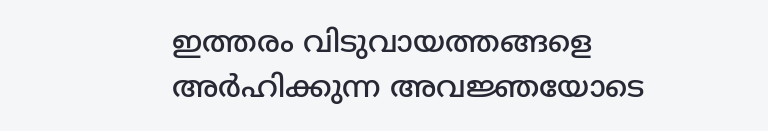ഇത്തരം വിടുവായത്തങ്ങളെ അര്‍ഹിക്കുന്ന അവജ്ഞയോടെ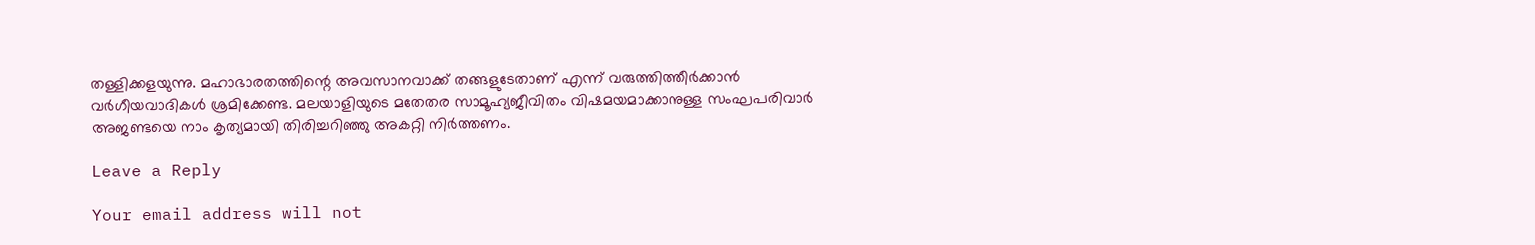തള്ളിക്കളയുന്നു. മഹാഭാരതത്തിന്റെ അവസാനവാക്ക് തങ്ങളുടേതാണ് എന്ന് വരുത്തിത്തീര്‍ക്കാന്‍ വര്‍ഗീയവാദികള്‍ ശ്രമിക്കേണ്ട. മലയാളിയുടെ മതേതര സാമൂഹ്യജീവിതം വിഷമയമാക്കാനുള്ള സംഘപരിവാര്‍ അജണ്ടയെ നാം കൃത്യമായി തിരിച്ചറിഞ്ഞു അകറ്റി നിര്‍ത്തണം.

Leave a Reply

Your email address will not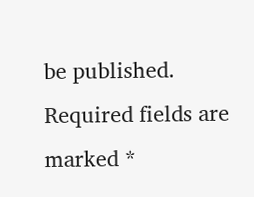be published. Required fields are marked *